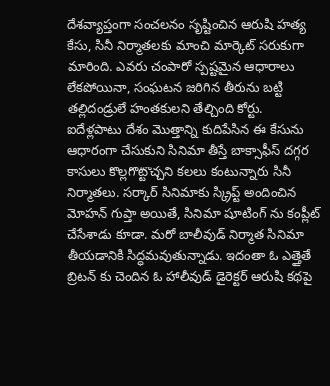దేశవ్యాప్తంగా సంచలనం సృష్టించిన ఆరుషి హత్య కేసు, సినీ నిర్మాతలకు మాంచి మార్కెట్ సరుకుగా మారింది. ఎవరు చంపారో స్పష్టమైన ఆధారాలు లేకపోయినా, సంఘటన జరిగిన తీరును బట్టి తల్లిదండ్రులే హంతకులని తేల్చింది కోర్టు. ఐదేళ్లపాటు దేశం మొత్తాన్ని కుదిపేసిన ఈ కేసును ఆధారంగా చేసుకుని సినిమా తీస్తే బాక్సాఫీస్ దగ్గర కాసులు కొల్లగొట్టొచ్చని కలలు కంటున్నారు సినీ నిర్మాతలు. సర్కార్ సినిమాకు స్క్రిప్ట్ అందించిన మోహన్ గుప్తా అయితే, సినిమా షూటింగ్ ను కంప్లీట్ చేసేశాడు కూడా. మరో బాలీవుడ్ నిర్మాత సినిమా తీయడానికి సిద్ధమవుతున్నాడు. ఇదంతా ఓ ఎత్తైతే బ్రిటన్ కు చెందిన ఓ హాలీవుడ్ డైరెక్టర్ ఆరుషి కథపై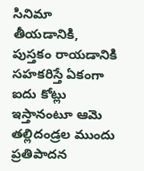సినిమా తీయడానికి, పుస్తకం రాయడానికి సహకరిస్తే ఏకంగా ఐదు కోట్లు ఇస్తానంటూ ఆమె తల్లిదండ్రల ముందు ప్రతిపాదన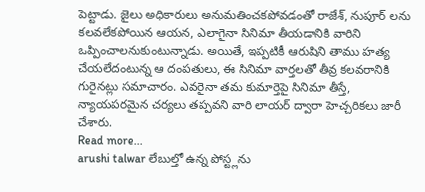పెట్టాడు. జైలు అధికారులు అనుమతించకపోవడంతో రాజేశ్, నుపూర్ లను కలవలేకపోయిన ఆయన, ఎలాగైనా సినిమా తీయడానికి వారిని ఒప్పించాలనుకుంటున్నాడు. అయితే, ఇప్పటికీ ఆరుషిని తాము హత్య చేయలేదంటున్న ఆ దంపతులు, ఈ సినిమా వార్తలతో తీవ్ర కలవరానికి గురైనట్లు సమాచారం. ఎవరైనా తమ కుమార్తెపై సినిమా తీస్తే, న్యాయపరమైన చర్యలు తప్పవని వారి లాయర్ ద్వారా హెచ్చరికలు జారీ చేశారు.
Read more...
arushi talwar లేబుల్తో ఉన్న పోస్ట్లను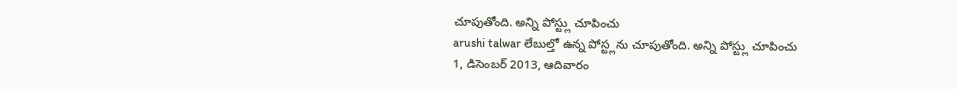చూపుతోంది. అన్ని పోస్ట్లు చూపించు
arushi talwar లేబుల్తో ఉన్న పోస్ట్లను చూపుతోంది. అన్ని పోస్ట్లు చూపించు
1, డిసెంబర్ 2013, ఆదివారం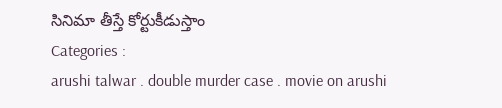సినిమా తీస్తే కోర్టుకీడుస్తాం
Categories :
arushi talwar . double murder case . movie on arushi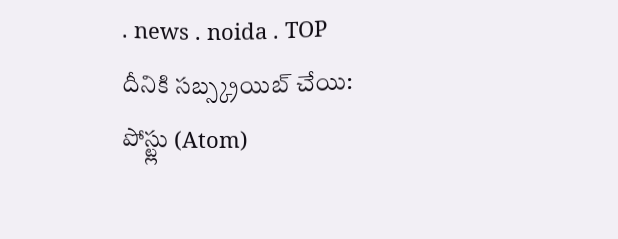. news . noida . TOP
దీనికి సబ్స్క్రయిబ్ చేయి:
పోస్ట్లు (Atom)